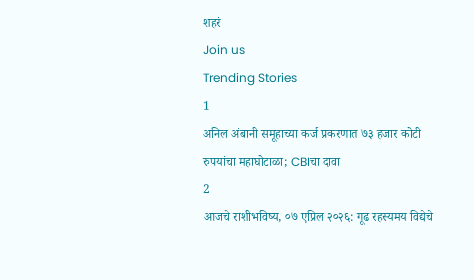शहरं
Join us
Trending Stories
1
अनिल अंबानी समूहाच्या कर्ज प्रकरणात ७३ हजार कोटी रुपयांचा महाघोटाळा; CBIचा दावा
2
आजचे राशीभविष्य, ०७ एप्रिल २०२६: गूढ रहस्यमय विद्येचे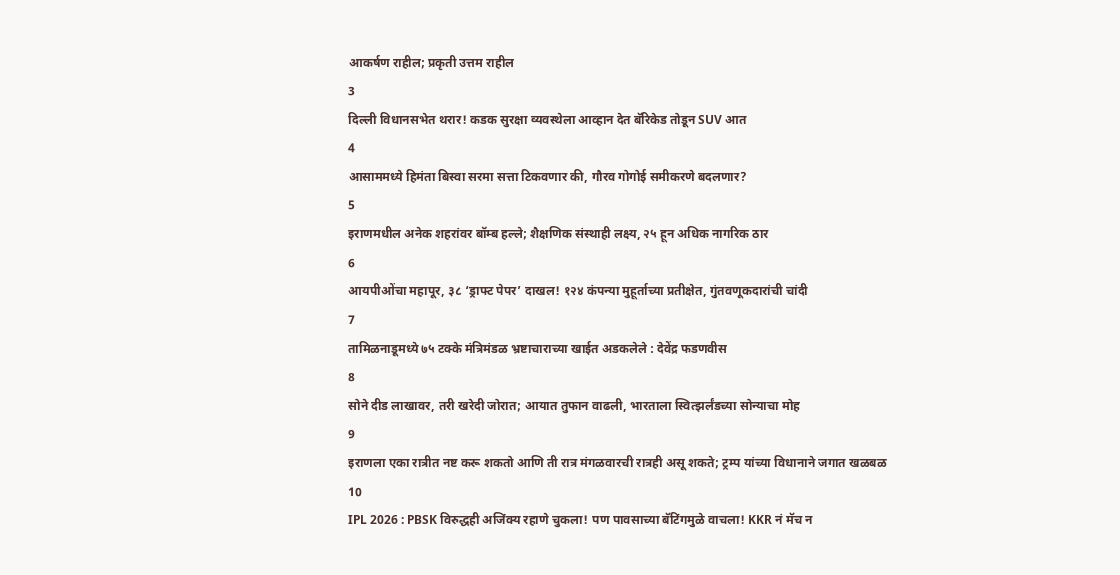आकर्षण राहील; प्रकृती उत्तम राहील
3
दिल्ली विधानसभेत थरार! कडक सुरक्षा व्यवस्थेला आव्हान देत बॅरिकेड तोडून SUV आत
4
आसाममध्ये हिमंता बिस्वा सरमा सत्ता टिकवणार की, गौरव गोगोई समीकरणे बदलणार?
5
इराणमधील अनेक शहरांवर बॉम्ब हल्ले; शैक्षणिक संस्थाही लक्ष्य, २५ हून अधिक नागरिक ठार
6
आयपीओंचा महापूर, ३८ ‘ड्राफ्ट पेपर’ दाखल! १२४ कंपन्या मुहूर्ताच्या प्रतीक्षेत, गुंतवणूकदारांची चांदी
7
तामिळनाडूमध्ये ७५ टक्के मंत्रिमंडळ भ्रष्टाचाराच्या खाईत अडकलेले : देवेंद्र फडणवीस
8
सोने दीड लाखावर, तरी खरेदी जोरात; आयात तुफान वाढली, भारताला स्वित्झर्लंडच्या सोन्याचा मोह
9
इराणला एका रात्रीत नष्ट करू शकतो आणि ती रात्र मंगळवारची रात्रही असू शकते; ट्रम्प यांच्या विधानाने जगात खळबळ
10
IPL 2026 : PBSK विरुद्धही अजिंक्य रहाणे चुकला! पण पावसाच्या बॅटिंगमुळे वाचला! KKR नं मॅच न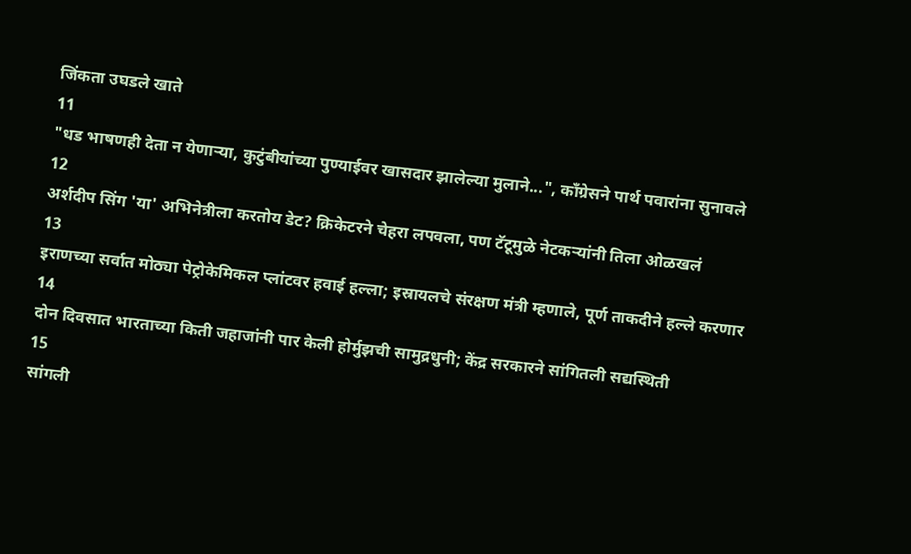जिंकता उघडले खाते
11
"धड भाषणही देता न येणाऱ्या, कुटुंबीयांच्या पुण्याईवर खासदार झालेल्या मुलाने...", काँग्रेसने पार्थ पवारांना सुनावले
12
अर्शदीप सिंग 'या' अभिनेत्रीला करतोय डेट? क्रिकेटरने चेहरा लपवला, पण टॅटूमुळे नेटकऱ्यांनी तिला ओळखलं
13
इराणच्या सर्वात मोठ्या पेट्रोकेमिकल प्लांटवर हवाई हल्ला; इस्रायलचे संरक्षण मंत्री म्हणाले, पूर्ण ताकदीने हल्ले करणार
14
दोन दिवसात भारताच्या किती जहाजांनी पार केली होर्मुझची सामुद्रधुनी; केंद्र सरकारने सांगितली सद्यस्थिती
15
सांगली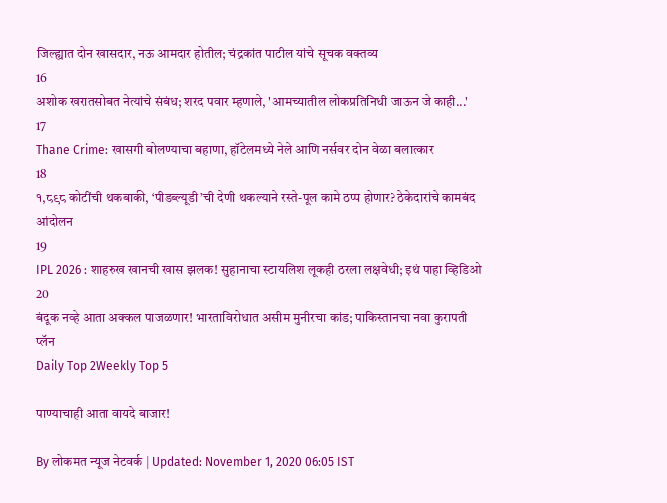जिल्ह्यात दोन खासदार, नऊ आमदार होतील; चंद्रकांत पाटील यांचे सूचक वक्तव्य
16
अशोक खरातसोबत नेत्यांचे संबंध; शरद पवार म्हणाले, 'आमच्यातील लोकप्रतिनिधी जाऊन जे काही...'
17
Thane Crime: खासगी बोलण्याचा बहाणा, हॉटेलमध्ये नेले आणि नर्सवर दोन वेळा बलात्कार
18
१,८९८ कोटींची थकबाकी, ‘पीडब्ल्यूडी’ची देणी थकल्याने रस्ते-पूल कामे ठप्प होणार? ठेकेदारांचे कामबंद आंदोलन
19
IPL 2026 : शाहरुख खानची खास झलक! सुहानाचा स्टायलिश लूकही ठरला लक्षवेधी; इथं पाहा व्हिडिओ
20
बंदूक नव्हे आता अक्कल पाजळणार! भारताविरोधात असीम मुनीरचा कांड; पाकिस्तानचा नवा कुरापती प्लॅन
Daily Top 2Weekly Top 5

पाण्याचाही आता वायदे बाजार!

By लोकमत न्यूज नेटवर्क | Updated: November 1, 2020 06:05 IST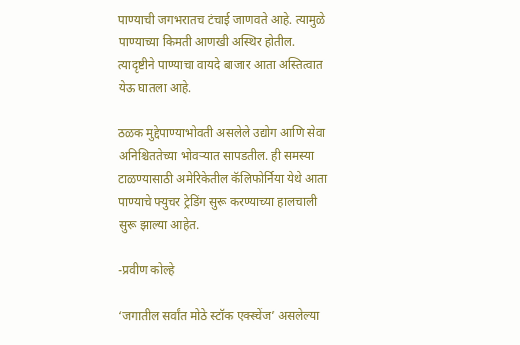पाण्याची जगभरातच टंचाई जाणवते आहे. त्यामुळे पाण्याच्या किमती आणखी अस्थिर होतील. त्यादृष्टीने पाण्याचा वायदे बाजार आता अस्तित्वात येऊ घातला आहे.

ठळक मुद्देपाण्याभोवती असलेले उद्योग आणि सेवा अनिश्चिततेच्या भोवऱ्यात सापडतील. ही समस्या टाळण्यासाठी अमेरिकेतील कॅलिफोर्निया येथे आता पाण्याचे फ्युचर ट्रेडिंग सुरू करण्याच्या हालचाली सुरू झाल्या आहेत.

-प्रवीण कोल्हे

‘जगातील सर्वांत मोठे स्टॉक एक्स्चेंज’ असलेल्या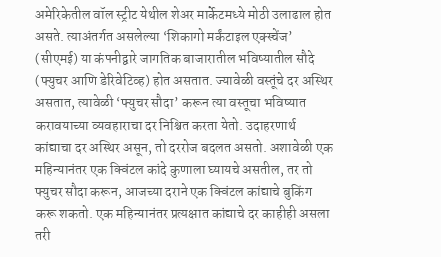अमेरिकेतील वॉल स्ट्रीट येथील शेअर मार्केटमध्ये मोठी उलाढाल होत असते. त्याअंतर्गत असलेल्या ‘शिकागो मर्कंटाइल एक्स्चेंज’ (सीएमई) या कंपनीद्वारे जागतिक बाजारातील भविष्यातील सौदे (फ्युचर आणि डेरिवेटिव्ह) होत असतात. ज्यावेळी वस्तूंचे दर अस्थिर असतात, त्यावेळी ‘फ्युचर सौदा’ करून त्या वस्तूचा भविष्यात करावयाच्या व्यवहाराचा दर निश्चित करता येतो. उदाहरणार्थ कांद्याचा दर अस्थिर असून, तो दररोज बदलत असतो. अशावेळी एक महिन्यानंतर एक क्विंटल कांदे कुणाला घ्यायचे असतील, तर तो फ्युचर सौदा करून, आजच्या दराने एक क्विंटल कांद्याचे बुकिंग करू शकतो. एक महिन्यानंतर प्रत्यक्षात कांद्याचे दर काहीही असला तरी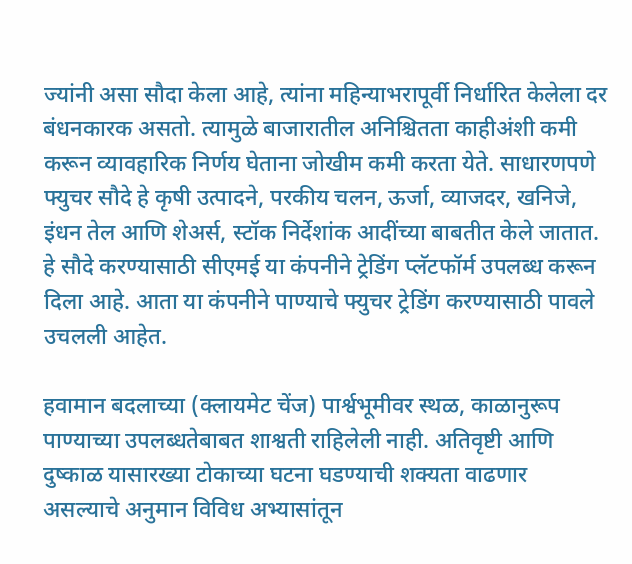ज्यांनी असा सौदा केला आहे, त्यांना महिन्याभरापूर्वी निर्धारित केलेला दर बंधनकारक असतो. त्यामुळे बाजारातील अनिश्चितता काहीअंशी कमी करून व्यावहारिक निर्णय घेताना जोखीम कमी करता येते. साधारणपणे फ्युचर सौदे हे कृषी उत्पादने, परकीय चलन, ऊर्जा, व्याजदर, खनिजे, इंधन तेल आणि शेअर्स, स्टॉक निर्देशांक आदींच्या बाबतीत केले जातात. हे सौदे करण्यासाठी सीएमई या कंपनीने ट्रेडिंग प्लॅटफॉर्म उपलब्ध करून दिला आहे. आता या कंपनीने पाण्याचे फ्युचर ट्रेडिंग करण्यासाठी पावले उचलली आहेत.

हवामान बदलाच्या (क्लायमेट चेंज) पार्श्वभूमीवर स्थळ, काळानुरूप पाण्याच्या उपलब्धतेबाबत शाश्वती राहिलेली नाही. अतिवृष्टी आणि दुष्काळ यासारख्या टोकाच्या घटना घडण्याची शक्यता वाढणार असल्याचे अनुमान विविध अभ्यासांतून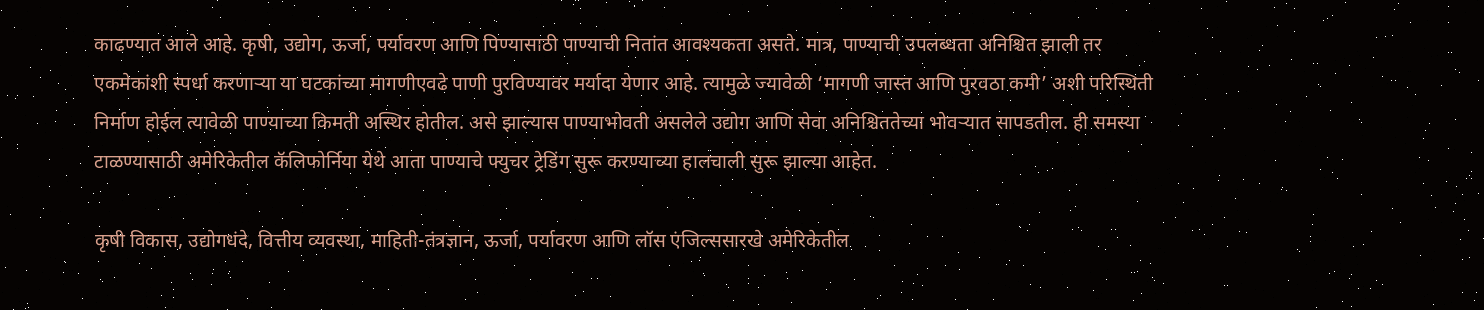काढण्यात आले आहे. कृषी, उद्योग, ऊर्जा, पर्यावरण आणि पिण्यासाठी पाण्याची नितांत आवश्यकता असते. मात्र, पाण्याची उपलब्धता अनिश्चित झाली तर एकमेकांशी स्पर्धा करणाऱ्या या घटकांच्या मागणीएवढे पाणी पुरविण्यावर मर्यादा येणार आहे. त्यामुळे ज्यावेळी ‘मागणी जास्त आणि पुरवठा कमी’ अशी परिस्थिती निर्माण होईल त्यावेळी पाण्याच्या किमती अस्थिर होतील. असे झाल्यास पाण्याभोवती असलेले उद्योग आणि सेवा अनिश्चिततेच्या भोवऱ्यात सापडतील. ही समस्या टाळण्यासाठी अमेरिकेतील कॅलिफोर्निया येथे आता पाण्याचे फ्युचर ट्रेडिंग सुरू करण्याच्या हालचाली सुरू झाल्या आहेत.

कृषी विकास, उद्योगधंदे, वित्तीय व्यवस्था, माहिती-तंत्रज्ञान, ऊर्जा, पर्यावरण आणि लॉस एंजिल्ससारखे अमेरिकेतील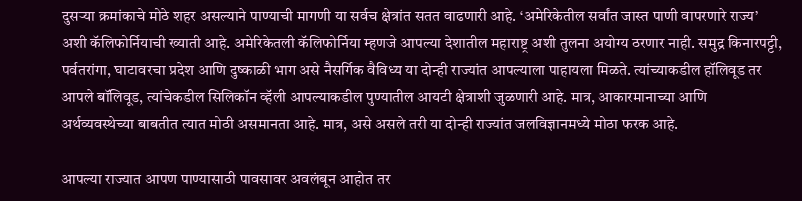दुसऱ्या क्रमांकाचे मोठे शहर असल्याने पाण्याची मागणी या सर्वच क्षेत्रांत सतत वाढणारी आहे. ‘अमेरिकेतील सर्वांत जास्त पाणी वापरणारे राज्य’ अशी कॅलिफोर्नियाची ख्याती आहे. अमेरिकेतली कॅलिफोर्निया म्हणजे आपल्या देशातील महाराष्ट्र अशी तुलना अयोग्य ठरणार नाही. समुद्र किनारपट्टी, पर्वतरांगा, घाटावरचा प्रदेश आणि दुष्काळी भाग असे नैसर्गिक वैविध्य या दोन्ही राज्यांत आपल्याला पाहायला मिळते. त्यांच्याकडील हॉलिवूड तर आपले बॉलिवूड, त्यांचेकडील सिलिकॉन व्हॅली आपल्याकडील पुण्यातील आयटी क्षेत्राशी जुळणारी आहे. मात्र, आकारमानाच्या आणि अर्थव्यवस्थेच्या बाबतीत त्यात मोठी असमानता आहे. मात्र, असे असले तरी या दोन्ही राज्यांत जलविज्ञानमध्ये मोठा फरक आहे.

आपल्या राज्यात आपण पाण्यासाठी पावसावर अवलंबून आहोत तर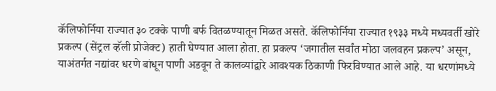कॅलिफोर्निया राज्यात ३० टक्के पाणी बर्फ वितळण्यातून मिळत असते. कॅलिफोर्निया राज्यात १९३३ मध्ये मध्यवर्ती खोरे प्रकल्प (सेंट्रल व्हॅली प्रोजेक्ट) हाती घेण्यात आला होता. हा प्रकल्प ‘जगातील सर्वांत मोठा जलवहन प्रकल्प’ असून, याअंतर्गत नद्यांवर धरणे बांधून पाणी अडवून ते कालव्यांद्वारे आवश्यक ठिकाणी फिरविण्यात आले आहे. या धरणांमध्ये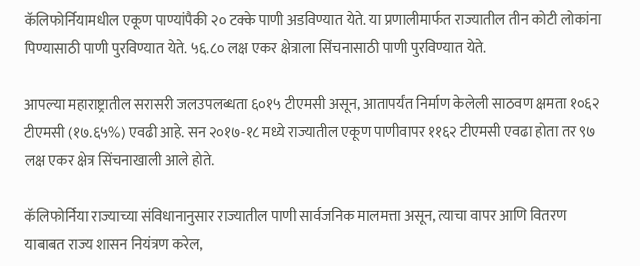कॅलिफोर्नियामधील एकूण पाण्यांपैकी २० टक्के पाणी अडविण्यात येते. या प्रणालीमार्फत राज्यातील तीन कोटी लोकांना पिण्यासाठी पाणी पुरविण्यात येते. ५६.८० लक्ष एकर क्षेत्राला सिंचनासाठी पाणी पुरविण्यात येते.

आपल्या महाराष्ट्रातील सरासरी जलउपलब्धता ६०१५ टीएमसी असून, आतापर्यंत निर्माण केलेली साठवण क्षमता १०६२ टीएमसी (१७.६५%) एवढी आहे. सन २०१७-१८ मध्ये राज्यातील एकूण पाणीवापर ११६२ टीएमसी एवढा होता तर ९७ लक्ष एकर क्षेत्र सिंचनाखाली आले होते.

कॅलिफोर्निया राज्याच्या संविधानानुसार राज्यातील पाणी सार्वजनिक मालमत्ता असून, त्याचा वापर आणि वितरण याबाबत राज्य शासन नियंत्रण करेल,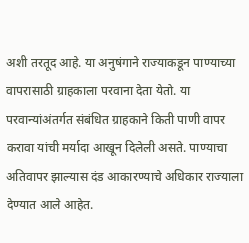अशी तरतूद आहे. या अनुषंगाने राज्याकडून पाण्याच्या वापरासाठी ग्राहकाला परवाना देता येतो. या परवान्यांअंतर्गत संबंधित ग्राहकाने किती पाणी वापर करावा यांची मर्यादा आखून दिलेली असते. पाण्याचा अतिवापर झाल्यास दंड आकारण्याचे अधिकार राज्याला देण्यात आले आहेत.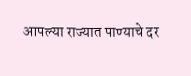आपल्या राज्यात पाण्याचे दर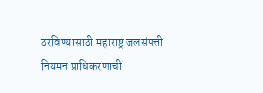ठरविण्यासाठी महाराष्ट्र जलसंपत्ती नियमन प्राधिकरणाची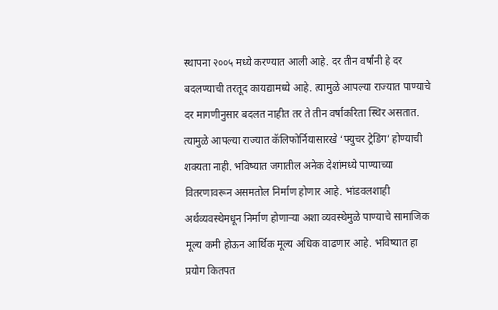स्थापना २००५ मध्ये करण्यात आली आहे. दर तीन वर्षांनी हे दर बदलण्याची तरतूद कायद्यामध्ये आहे. त्यामुळे आपल्या राज्यात पाण्याचे दर मागणीनुसार बदलत नाहीत तर ते तीन वर्षाकरिता स्थिर असतात. त्यामुळे आपल्या राज्यात कॅलिफोर्नियासारखे ‘फ्युचर ट्रेडिंग’ होण्याची शक्यता नाही. भविष्यात जगातील अनेक देशांमध्ये पाण्याच्या वितरणावरून असमतोल निर्माण होणार आहे. भांडवलशाही अर्थव्यवस्थेमधून निर्माण होणाऱ्या अशा व्यवस्थेमुळे पाण्याचे सामाजिक मूल्य कमी होऊन आर्थिक मूल्य अधिक वाढणार आहे. भविष्यात हा प्रयोग कितपत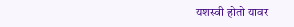यशस्वी होतो यावर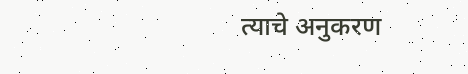त्याचे अनुकरण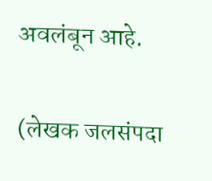अवलंबून आहे.

(लेखक जलसंपदा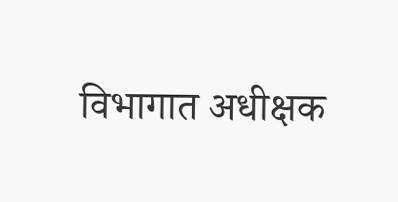विभागात अधीक्षक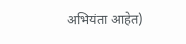अभियंता आहेत)